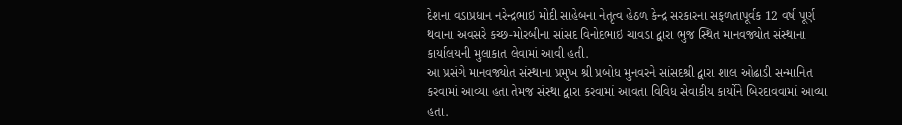દેશના વડાપ્રધાન નરેન્દ્રભાઇ મોદી સાહેબના નેતૃત્વ હેઠળ કેન્દ્ર સરકારના સફળતાપૂર્વક 12 વર્ષ પૂર્ણ થવાના અવસરે કચ્છ-મોરબીના સાંસદ વિનોદભાઇ ચાવડા દ્વારા ભુજ સ્થિત માનવજ્યોત સંસ્થાના કાર્યાલયની મુલાકાત લેવામાં આવી હતી.
આ પ્રસંગે માનવજ્યોત સંસ્થાના પ્રમુખ શ્રી પ્રબોધ મુનવરને સાંસદશ્રી દ્વારા શાલ ઓઢાડી સન્માનિત કરવામાં આવ્યા હતા તેમજ સંસ્થા દ્વારા કરવામાં આવતા વિવિધ સેવાકીય કાર્યોને બિરદાવવામાં આવ્યા હતા.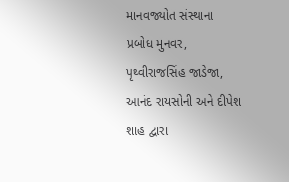માનવજ્યોત સંસ્થાના પ્રબોધ મુનવર, પૃથ્વીરાજસિંહ જાડેજા, આનંદ રાયસોની અને દીપેશ શાહ દ્વારા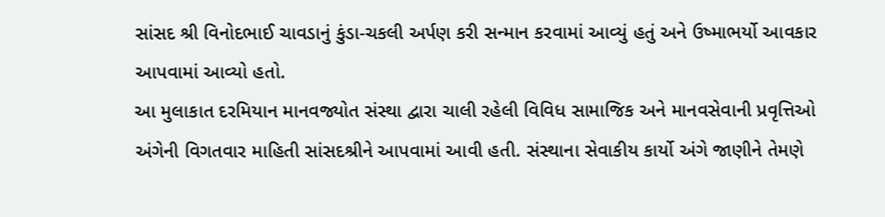સાંસદ શ્રી વિનોદભાઈ ચાવડાનું કુંડા-ચકલી અર્પણ કરી સન્માન કરવામાં આવ્યું હતું અને ઉષ્માભર્યો આવકાર આપવામાં આવ્યો હતો.
આ મુલાકાત દરમિયાન માનવજ્યોત સંસ્થા દ્વારા ચાલી રહેલી વિવિધ સામાજિક અને માનવસેવાની પ્રવૃત્તિઓ અંગેની વિગતવાર માહિતી સાંસદશ્રીને આપવામાં આવી હતી. સંસ્થાના સેવાકીય કાર્યો અંગે જાણીને તેમણે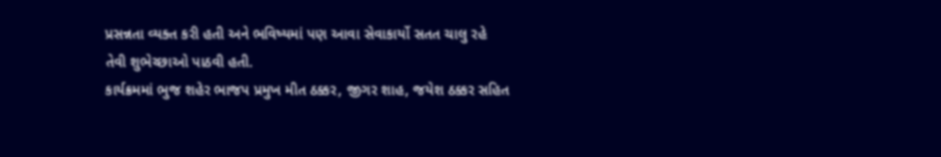પ્રસન્નતા વ્યક્ત કરી હતી અને ભવિષ્યમાં પણ આવા સેવાકાર્યો સતત ચાલુ રહે તેવી શુભેચ્છાઓ પાઠવી હતી.
કાર્યક્રમમાં ભુજ શહેર ભાજપ પ્રમુખ મીત ઠક્કર, જીગર શાહ, જયેશ ઠક્કર સહિત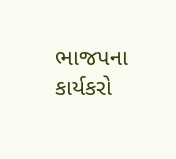ભાજપના કાર્યકરો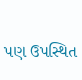પણ ઉપસ્થિત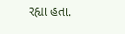રહ્યા હતા.